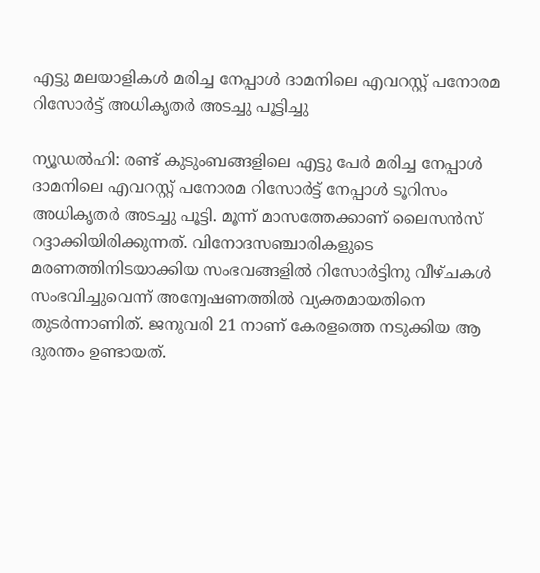എട്ടു മലയാളികൾ മരിച്ച നേപ്പാള്‍ ദാമനിലെ എവറസ്റ്റ് പനോരമ റിസോര്‍ട്ട് അധികൃതര്‍ അടച്ചു പൂട്ടിച്ചു

ന്യൂഡല്‍ഹി: രണ്ട് കുടുംബങ്ങളിലെ എട്ടു പേര്‍ മരിച്ച നേപ്പാള്‍ ദാമനിലെ എവറസ്റ്റ് പനോരമ റിസോര്‍ട്ട് നേപ്പാള്‍ ടൂറിസം അധികൃതര്‍ അടച്ചു പൂട്ടി. മൂന്ന് മാസത്തേക്കാണ് ലൈസന്‍സ് റദ്ദാക്കിയിരിക്കുന്നത്. വിനോദസഞ്ചാരികളുടെ മരണത്തിനിടയാക്കിയ സംഭവങ്ങളില്‍ റിസോര്‍ട്ടിനു വീഴ്ചകള്‍ സംഭവിച്ചുവെന്ന് അന്വേഷണത്തില്‍ വ്യക്തമായതിനെ തുടര്‍ന്നാണിത്. ജനുവരി 21 നാണ് കേരളത്തെ നടുക്കിയ ആ ദുരന്തം ഉണ്ടായത്.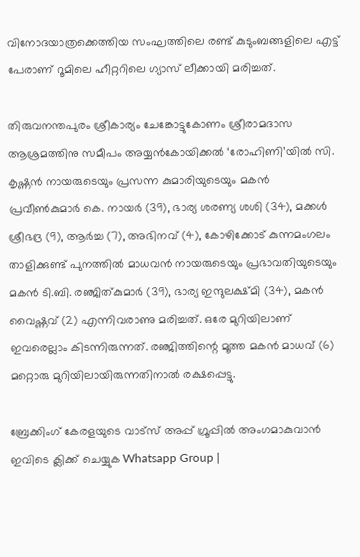വിനോദയാത്രക്കെത്തിയ സംഘത്തിലെ രണ്ട് കുടുംബങ്ങളിലെ എട്ട് പേരാണ് റൂമിലെ ഹീറ്ററിലെ ഗ്യാസ് ലീക്കായി മരിച്ചത്.

തിരുവനന്തപുരം ശ്രീകാര്യം ചേങ്കോട്ടുകോണം ശ്രീരാമദാസ ആശ്രമത്തിനു സമീപം അയ്യന്‍കോയിക്കല്‍ ‘രോഹിണി’യില്‍ സി. കൃഷ്ണന്‍ നായരുടെയും പ്രസന്ന കുമാരിയുടെയും മകന്‍ പ്രവീണ്‍കുമാര്‍ കെ. നായര്‍ (39), ഭാര്യ ശരണ്യ ശശി (34), മക്കള്‍ ശ്രീഭദ്ര (9), ആര്‍ച്ച (7), അഭിനവ് (4), കോഴിക്കോട് കുന്നമംഗലം താളിക്കുണ്ട് പുനത്തില്‍ മാധവന്‍ നായരുടെയും പ്രഭാവതിയുടെയും മകന്‍ ടി.ബി. രഞ്ജിത്കുമാര്‍ (39), ഭാര്യ ഇന്ദുലക്ഷ്മി (34), മകന്‍ വൈഷ്ണവ് (2) എന്നിവരാണു മരിച്ചത്. ഒരേ മുറിയിലാണ് ഇവരെല്ലാം കിടന്നിരുന്നത്. രഞ്ജിത്തിന്റെ മൂത്ത മകന്‍ മാധവ് (6) മറ്റൊരു മുറിയിലായിരുന്നതിനാല്‍ രക്ഷപ്പെട്ടു.

ബ്രേക്കിംഗ് കേരളയുടെ വാട്സ് അപ്പ് ഗ്രൂപ്പിൽ അംഗമാകുവാൻ ഇവിടെ ക്ലിക്ക് ചെയ്യുക Whatsapp Group |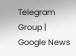Telegram Group | Google News